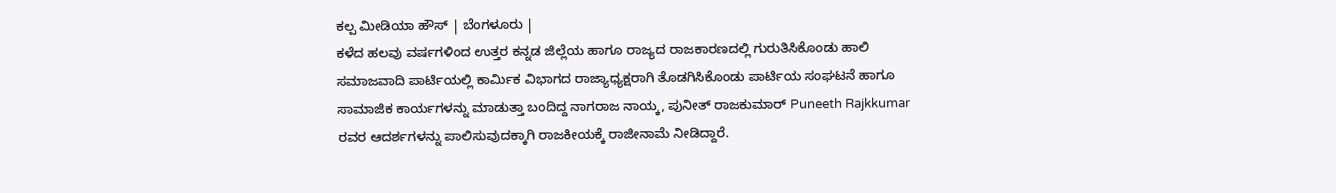ಕಲ್ಪ ಮೀಡಿಯಾ ಹೌಸ್ | ಬೆಂಗಳೂರು |
ಕಳೆದ ಹಲವು ವರ್ಷಗಳಿಂದ ಉತ್ತರ ಕನ್ನಡ ಜಿಲ್ಲೆಯ ಹಾಗೂ ರಾಜ್ಯದ ರಾಜಕಾರಣದಲ್ಲಿ ಗುರುತಿಸಿಕೊಂಡು ಹಾಲಿ ಸಮಾಜವಾದಿ ಪಾರ್ಟಿಯಲ್ಲಿ ಕಾರ್ಮಿಕ ವಿಭಾಗದ ರಾಜ್ಯಾಧ್ಯಕ್ಷರಾಗಿ ತೊಡಗಿಸಿಕೊಂಡು ಪಾರ್ಟಿಯ ಸಂಘಟನೆ ಹಾಗೂ ಸಾಮಾಜಿಕ ಕಾರ್ಯಗಳನ್ನು ಮಾಡುತ್ತಾ ಬಂದಿದ್ದ ನಾಗರಾಜ ನಾಯ್ಕ, ಪುನೀತ್ ರಾಜಕುಮಾರ್ Puneeth Rajkkumar ರವರ ಆದರ್ಶಗಳನ್ನು ಪಾಲಿಸುವುದಕ್ಕಾಗಿ ರಾಜಕೀಯಕ್ಕೆ ರಾಜೀನಾಮೆ ನೀಡಿದ್ದಾರೆ.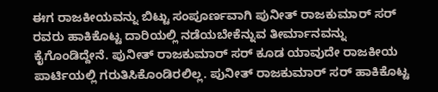ಈಗ ರಾಜಕೀಯವನ್ನು ಬಿಟ್ಟು ಸಂಪೂರ್ಣವಾಗಿ ಪುನೀತ್ ರಾಜಕುಮಾರ್ ಸರ್ ರವರು ಹಾಕಿಕೊಟ್ಟ ದಾರಿಯಲ್ಲಿ ನಡೆಯಬೇಕೆನ್ನುವ ತೀರ್ಮಾನವನ್ನು ಕೈಗೊಂಡಿದ್ದೇನೆ. ಪುನೀತ್ ರಾಜಕುಮಾರ್ ಸರ್ ಕೂಡ ಯಾವುದೇ ರಾಜಕೀಯ ಪಾರ್ಟಿಯಲ್ಲಿ ಗರುತಿಸಿಕೊಂಡಿರಲಿಲ್ಲ. ಪುನೀತ್ ರಾಜಕುಮಾರ್ ಸರ್ ಹಾಕಿಕೊಟ್ಟ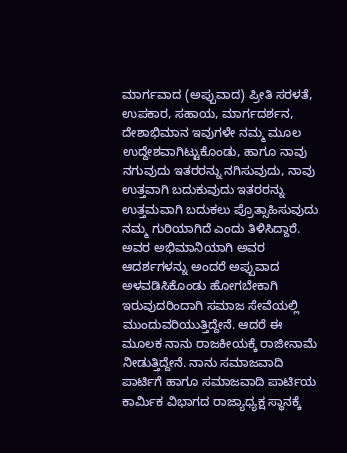ಮಾರ್ಗವಾದ (ಅಪ್ಪುವಾದ) ಪ್ರೀತಿ ಸರಳತೆ, ಉಪಕಾರ, ಸಹಾಯ, ಮಾರ್ಗದರ್ಶನ, ದೇಶಾಭಿಮಾನ ಇವುಗಳೇ ನಮ್ಮ ಮೂಲ ಉದ್ದೇಶವಾಗಿಟ್ಟುಕೊಂಡು, ಹಾಗೂ ನಾವು ನಗುವುದು ಇತರರನ್ನು ನಗಿಸುವುದು, ನಾವು ಉತ್ತವಾಗಿ ಬದುಕುವುದು ಇತರರನ್ನು ಉತ್ತಮವಾಗಿ ಬದುಕಲು ಪ್ರೊತ್ಸಾಹಿಸುವುದು ನಮ್ಮ ಗುರಿಯಾಗಿದೆ ಎಂದು ತಿಳಿಸಿದ್ದಾರೆ.
ಅವರ ಅಭಿಮಾನಿಯಾಗಿ ಅವರ ಆದರ್ಶಗಳನ್ನು ಅಂದರೆ ಅಪ್ಪುವಾದ ಅಳವಡಿಸಿಕೊಂಡು ಹೋಗಬೇಕಾಗಿ ಇರುವುದರಿಂದಾಗಿ ಸಮಾಜ ಸೇವೆಯಲ್ಲಿ ಮುಂದುವರಿಯುತ್ತಿದ್ದೇನೆ. ಆದರೆ ಈ ಮೂಲಕ ನಾನು ರಾಜಕೀಯಕ್ಕೆ ರಾಜೀನಾಮೆ ನೀಡುತ್ತಿದ್ದೇನೆ. ನಾನು ಸಮಾಜವಾದಿ ಪಾರ್ಟಿಗೆ ಹಾಗೂ ಸಮಾಜವಾದಿ ಪಾರ್ಟಿಯ ಕಾರ್ಮಿಕ ವಿಭಾಗದ ರಾಜ್ಯಾಧ್ಯಕ್ಷ ಸ್ಥಾನಕ್ಕೆ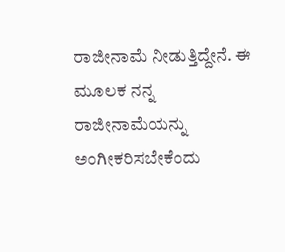ರಾಜೀನಾಮೆ ನೀಡುತ್ತಿದ್ದೇನೆ. ಈ ಮೂಲಕ ನನ್ನ ರಾಜೀನಾಮೆಯನ್ನು ಅಂಗೀಕರಿಸಬೇಕೆಂದು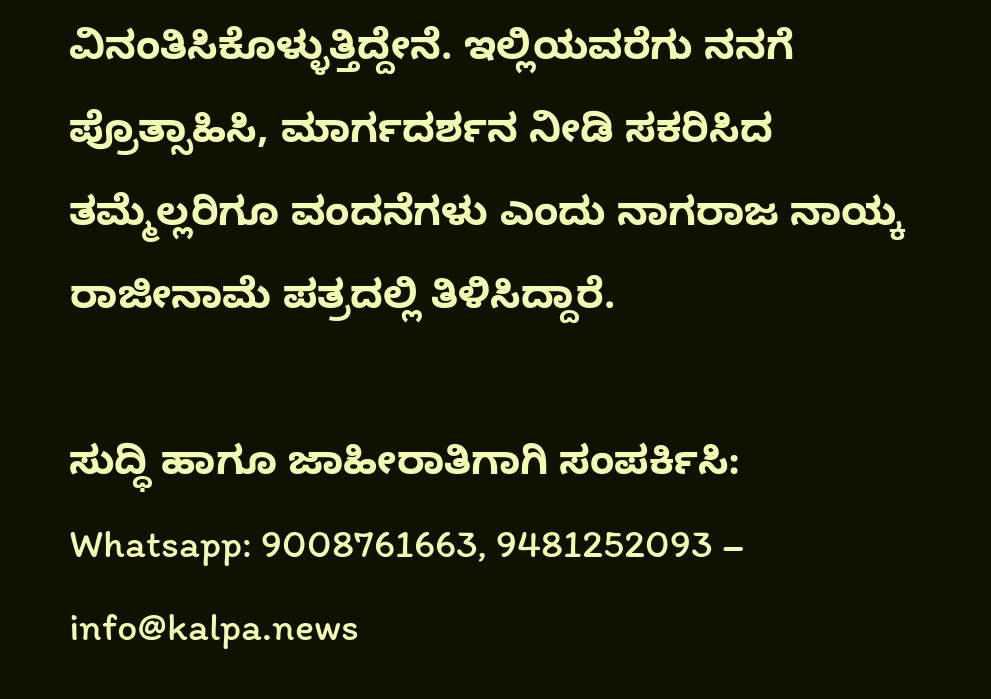ವಿನಂತಿಸಿಕೊಳ್ಳುತ್ತಿದ್ದೇನೆ. ಇಲ್ಲಿಯವರೆಗು ನನಗೆ ಪ್ರೊತ್ಸಾಹಿಸಿ, ಮಾರ್ಗದರ್ಶನ ನೀಡಿ ಸಕರಿಸಿದ ತಮ್ಮೆಲ್ಲರಿಗೂ ವಂದನೆಗಳು ಎಂದು ನಾಗರಾಜ ನಾಯ್ಕ ರಾಜೀನಾಮೆ ಪತ್ರದಲ್ಲಿ ತಿಳಿಸಿದ್ದಾರೆ.

ಸುದ್ಧಿ ಹಾಗೂ ಜಾಹೀರಾತಿಗಾಗಿ ಸಂಪರ್ಕಿಸಿ: Whatsapp: 9008761663, 9481252093 – info@kalpa.news